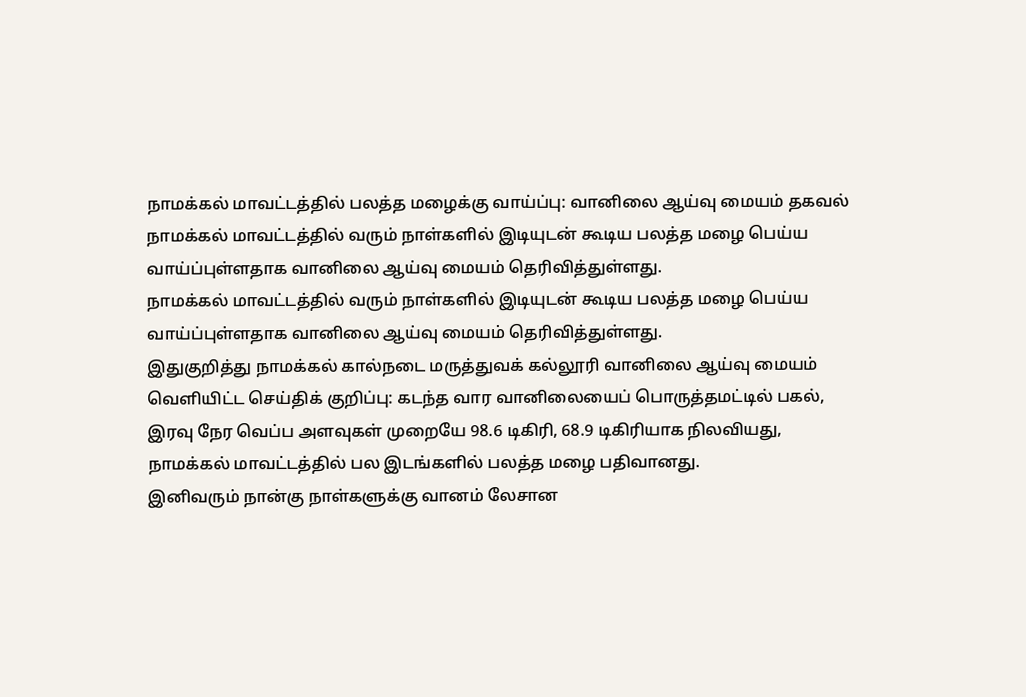நாமக்கல் மாவட்டத்தில் பலத்த மழைக்கு வாய்ப்பு: வானிலை ஆய்வு மையம் தகவல்
நாமக்கல் மாவட்டத்தில் வரும் நாள்களில் இடியுடன் கூடிய பலத்த மழை பெய்ய வாய்ப்புள்ளதாக வானிலை ஆய்வு மையம் தெரிவித்துள்ளது.
நாமக்கல் மாவட்டத்தில் வரும் நாள்களில் இடியுடன் கூடிய பலத்த மழை பெய்ய வாய்ப்புள்ளதாக வானிலை ஆய்வு மையம் தெரிவித்துள்ளது.
இதுகுறித்து நாமக்கல் கால்நடை மருத்துவக் கல்லூரி வானிலை ஆய்வு மையம் வெளியிட்ட செய்திக் குறிப்பு: கடந்த வார வானிலையைப் பொருத்தமட்டில் பகல், இரவு நேர வெப்ப அளவுகள் முறையே 98.6 டிகிரி, 68.9 டிகிரியாக நிலவியது, நாமக்கல் மாவட்டத்தில் பல இடங்களில் பலத்த மழை பதிவானது.
இனிவரும் நான்கு நாள்களுக்கு வானம் லேசான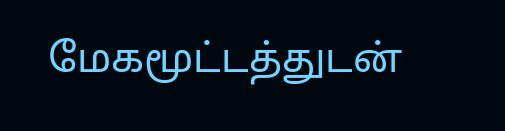மேகமூட்டத்துடன்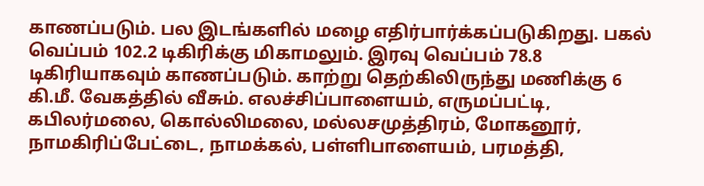காணப்படும். பல இடங்களில் மழை எதிர்பார்க்கப்படுகிறது. பகல் வெப்பம் 102.2 டிகிரிக்கு மிகாமலும். இரவு வெப்பம் 78.8 டிகிரியாகவும் காணப்படும். காற்று தெற்கிலிருந்து மணிக்கு 6 கி.மீ. வேகத்தில் வீசும். எலச்சிப்பாளையம், எருமப்பட்டி, கபிலர்மலை, கொல்லிமலை, மல்லசமுத்திரம், மோகனூர், நாமகிரிப்பேட்டை, நாமக்கல், பள்ளிபாளையம், பரமத்தி,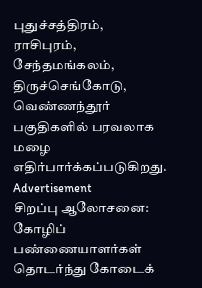புதுச்சத்திரம், ராசிபுரம், சேந்தமங்கலம், திருச்செங்கோடு, வெண்ணந்தூர் பகுதிகளில் பரவலாக மழை எதிர்பார்க்கப்படுகிறது.
Advertisement
சிறப்பு ஆலோசனை: கோழிப் பண்ணையாளர்கள் தொடர்ந்து கோடைக்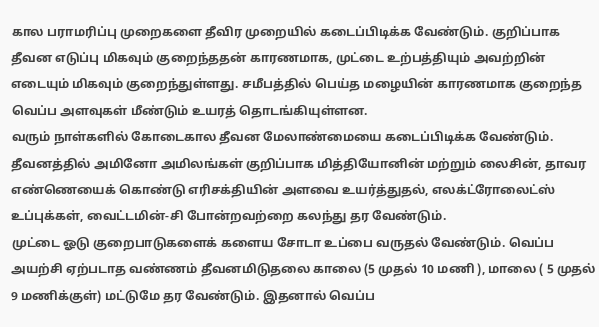கால பராமரிப்பு முறைகளை தீவிர முறையில் கடைப்பிடிக்க வேண்டும். குறிப்பாக தீவன எடுப்பு மிகவும் குறைந்ததன் காரணமாக, முட்டை உற்பத்தியும் அவற்றின் எடையும் மிகவும் குறைந்துள்ளது. சமீபத்தில் பெய்த மழையின் காரணமாக குறைந்த வெப்ப அளவுகள் மீண்டும் உயரத் தொடங்கியுள்ளன.
வரும் நாள்களில் கோடைகால தீவன மேலாண்மையை கடைப்பிடிக்க வேண்டும். தீவனத்தில் அமினோ அமிலங்கள் குறிப்பாக மித்தியோனின் மற்றும் லைசின், தாவர எண்ணெயைக் கொண்டு எரிசக்தியின் அளவை உயர்த்துதல், எலக்ட்ரோலைட்ஸ் உப்புக்கள், வைட்டமின்-சி போன்றவற்றை கலந்து தர வேண்டும்.
முட்டை ஓடு குறைபாடுகளைக் களைய சோடா உப்பை வருதல் வேண்டும். வெப்ப அயற்சி ஏற்படாத வண்ணம் தீவனமிடுதலை காலை (5 முதல் 10 மணி ), மாலை ( 5 முதல் 9 மணிக்குள்) மட்டுமே தர வேண்டும். இதனால் வெப்ப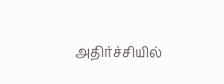அதிர்ச்சியில்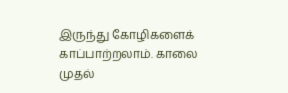இருந்து கோழிகளைக் காப்பாற்றலாம். காலை முதல்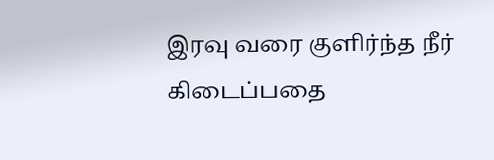இரவு வரை குளிர்ந்த நீர் கிடைப்பதை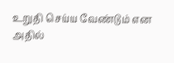உறுதி செய்ய வேண்டும் என அதில்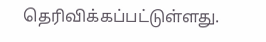தெரிவிக்கப்பட்டுள்ளது.